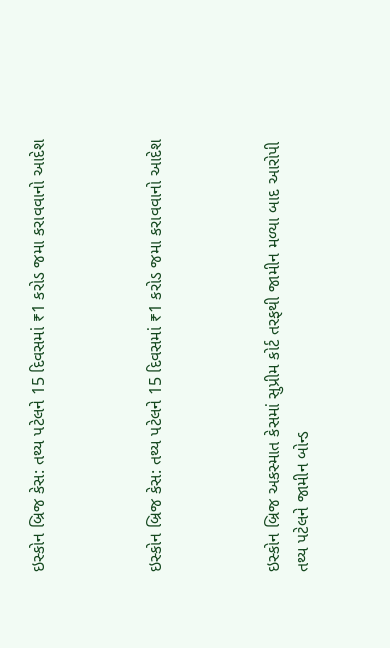ઇસ્કોન બ્રિજ કેસ: તથ્ય પટેલને 15 દિવસમાં ₹1 કરોડ જમા કરાવવાનો આદેશ



ઇસ્કોન બ્રિજ કેસ: તથ્ય પટેલને 15 દિવસમાં ₹1 કરોડ જમા કરાવવાનો આદેશ



ઇસ્કોન બ્રિજ અકસ્માત કેસમાં સુપ્રીમ કોર્ટ તરફથી જામીન મળ્યા બાદ આરોપી તથ્ય પટેલને જામીન બોન્ડ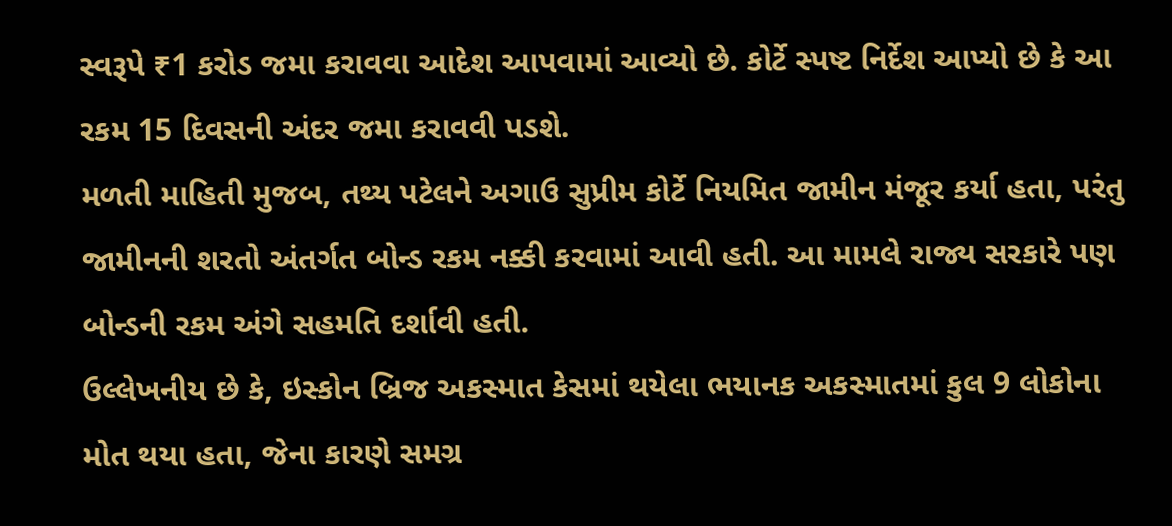સ્વરૂપે ₹1 કરોડ જમા કરાવવા આદેશ આપવામાં આવ્યો છે. કોર્ટે સ્પષ્ટ નિર્દેશ આપ્યો છે કે આ રકમ 15 દિવસની અંદર જમા કરાવવી પડશે.
મળતી માહિતી મુજબ, તથ્ય પટેલને અગાઉ સુપ્રીમ કોર્ટે નિયમિત જામીન મંજૂર કર્યા હતા, પરંતુ જામીનની શરતો અંતર્ગત બોન્ડ રકમ નક્કી કરવામાં આવી હતી. આ મામલે રાજ્ય સરકારે પણ બોન્ડની રકમ અંગે સહમતિ દર્શાવી હતી.
ઉલ્લેખનીય છે કે, ઇસ્કોન બ્રિજ અકસ્માત કેસમાં થયેલા ભયાનક અકસ્માતમાં કુલ 9 લોકોના મોત થયા હતા, જેના કારણે સમગ્ર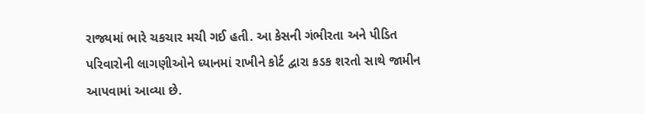રાજ્યમાં ભારે ચકચાર મચી ગઈ હતી. આ કેસની ગંભીરતા અને પીડિત પરિવારોની લાગણીઓને ધ્યાનમાં રાખીને કોર્ટ દ્વારા કડક શરતો સાથે જામીન આપવામાં આવ્યા છે.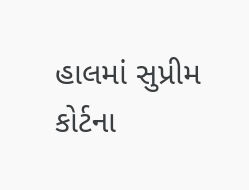હાલમાં સુપ્રીમ કોર્ટના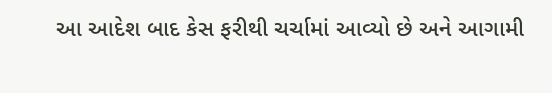આ આદેશ બાદ કેસ ફરીથી ચર્ચામાં આવ્યો છે અને આગામી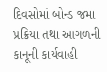દિવસોમાં બોન્ડ જમા પ્રક્રિયા તથા આગળની કાનૂની કાર્યવાહી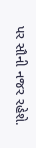પર સૌની નજર રહેશે.